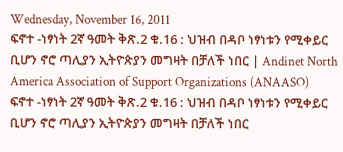Wednesday, November 16, 2011
ፍኖተ -ነፃነት 2ኛ ዓመት ቅጽ.2 ቁ.16 : ህዝብ በዳቦ ነፃነቱን የሚቀይር ቢሆን ኖሮ ጣሊያን ኢትዮጵያን መግዛት በቻለች ነበር | Andinet North America Association of Support Organizations (ANAASO)
ፍኖተ -ነፃነት 2ኛ ዓመት ቅጽ.2 ቁ.16 : ህዝብ በዳቦ ነፃነቱን የሚቀይር ቢሆን ኖሮ ጣሊያን ኢትዮጵያን መግዛት በቻለች ነበር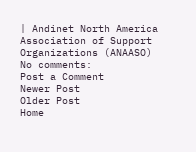| Andinet North America Association of Support Organizations (ANAASO)
No comments:
Post a Comment
Newer Post
Older Post
Home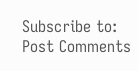Subscribe to:
Post Comments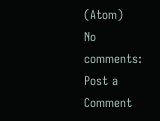(Atom)
No comments:
Post a Comment